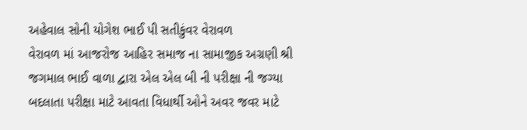અહેવાલ સોની યોગેશ ભાઈ પી સતીકુંવર વેરાવળ
વેરાવળ માં આજરોજ આહિર સમાજ ના સામાજીક અગ્રણી શ્રી જગમાલ ભાઈ વાળા દ્વારા એલ એલ બી ની પરીક્ષા ની જગ્યા બદલાતા પરીક્ષા માટે આવતા વિધાર્થી ઓને અવર જવર માટે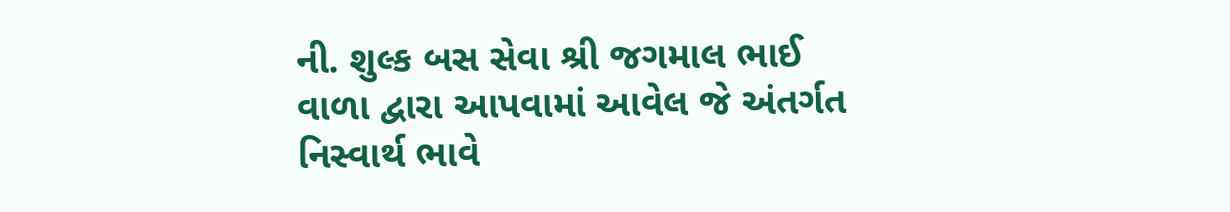ની. શુલ્ક બસ સેવા શ્રી જગમાલ ભાઈ વાળા દ્વારા આપવામાં આવેલ જે અંતર્ગત નિસ્વાર્થ ભાવે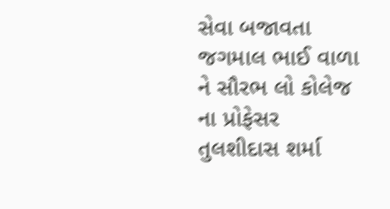સેવા બજાવતા જગમાલ ભાઈ વાળા ને સૌરભ લો કોલેજ ના પ્રોફેસર તુલશીદાસ શર્મા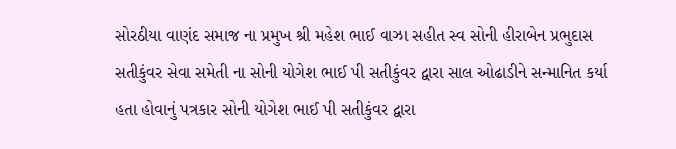સોરઠીયા વાણંદ સમાજ ના પ્રમુખ શ્રી મહેશ ભાઈ વાઝા સહીત સ્વ સોની હીરાબેન પ્રભુદાસ સતીકુંવર સેવા સમેતી ના સોની યોગેશ ભાઈ પી સતીકુંવર દ્વારા સાલ ઓઢાડીને સન્માનિત કર્યા હતા હોવાનું પત્રકાર સોની યોગેશ ભાઈ પી સતીકુંવર દ્વારા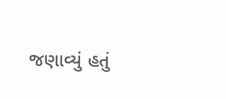જણાવ્યું હતું